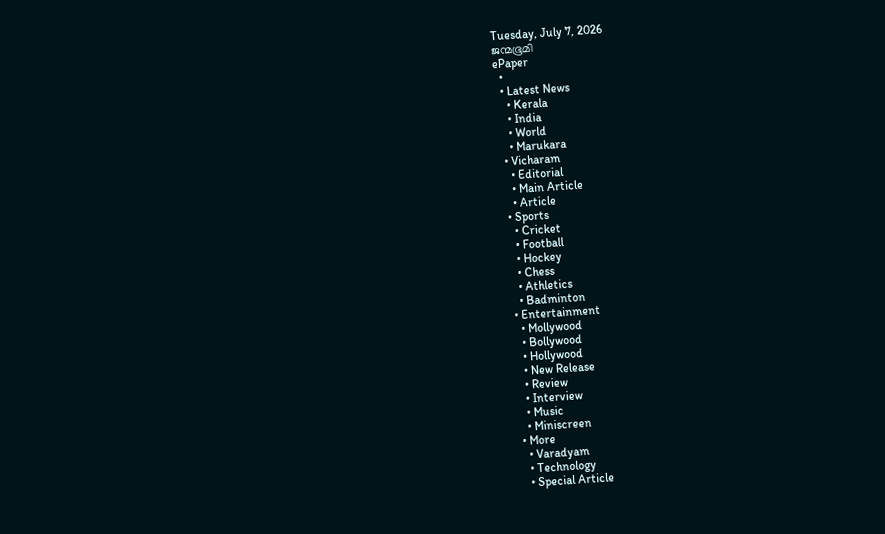Tuesday, July 7, 2026
ജന്മഭൂമി
ePaper
  •
  • Latest News
    • Kerala
    • India
    • World
    • Marukara
  • Vicharam
    • Editorial
    • Main Article
    • Article
  • Sports
    • Cricket
    • Football
    • Hockey
    • Chess
    • Athletics
    • Badminton
  • Entertainment
    • Mollywood
    • Bollywood
    • Hollywood
    • New Release
    • Review
    • Interview
    • Music
    • Miniscreen
  • More
    • Varadyam
    • Technology
    • Special Article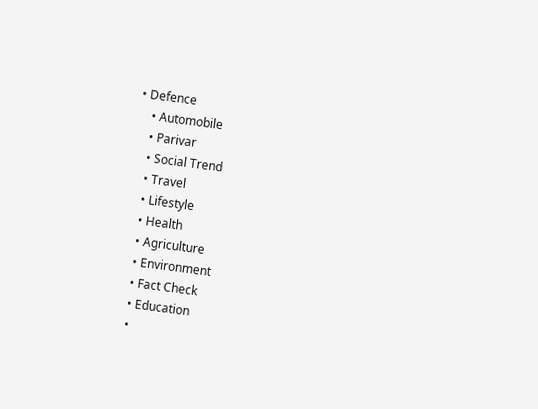• Defence
    • Automobile
    • Parivar
    • Social Trend
    • Travel
    • Lifestyle
    • Health
    • Agriculture
    • Environment
    • Fact Check
    • Education
    •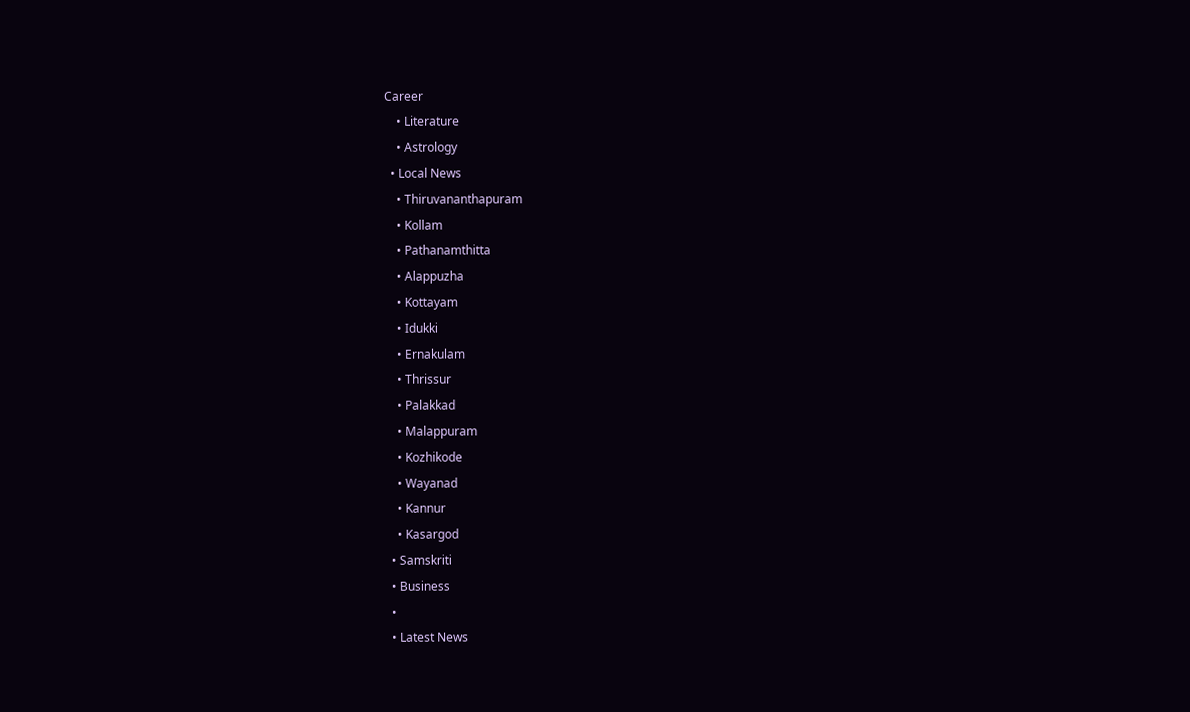Career
    • Literature
    • Astrology
  • Local News
    • Thiruvananthapuram
    • Kollam
    • Pathanamthitta
    • Alappuzha
    • Kottayam
    • Idukki
    • Ernakulam
    • Thrissur
    • Palakkad
    • Malappuram
    • Kozhikode
    • Wayanad
    • Kannur
    • Kasargod
  • Samskriti
  • Business
  •
  • Latest News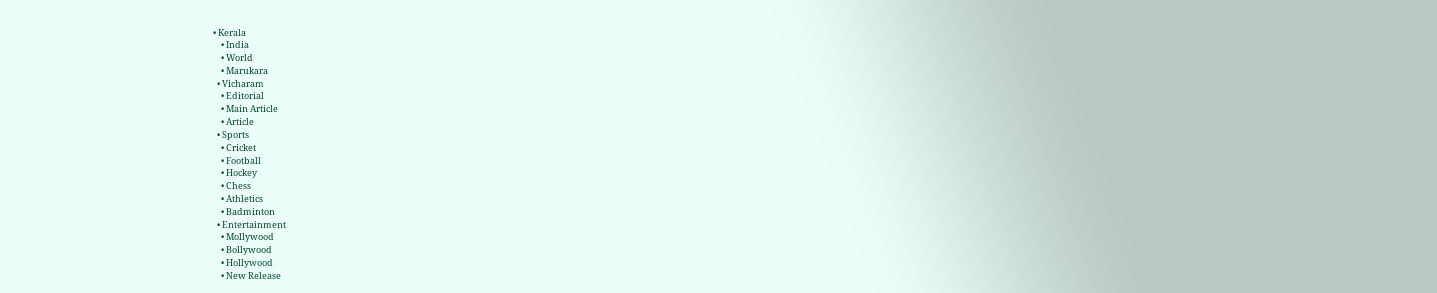• Kerala
    • India
    • World
    • Marukara
  • Vicharam
    • Editorial
    • Main Article
    • Article
  • Sports
    • Cricket
    • Football
    • Hockey
    • Chess
    • Athletics
    • Badminton
  • Entertainment
    • Mollywood
    • Bollywood
    • Hollywood
    • New Release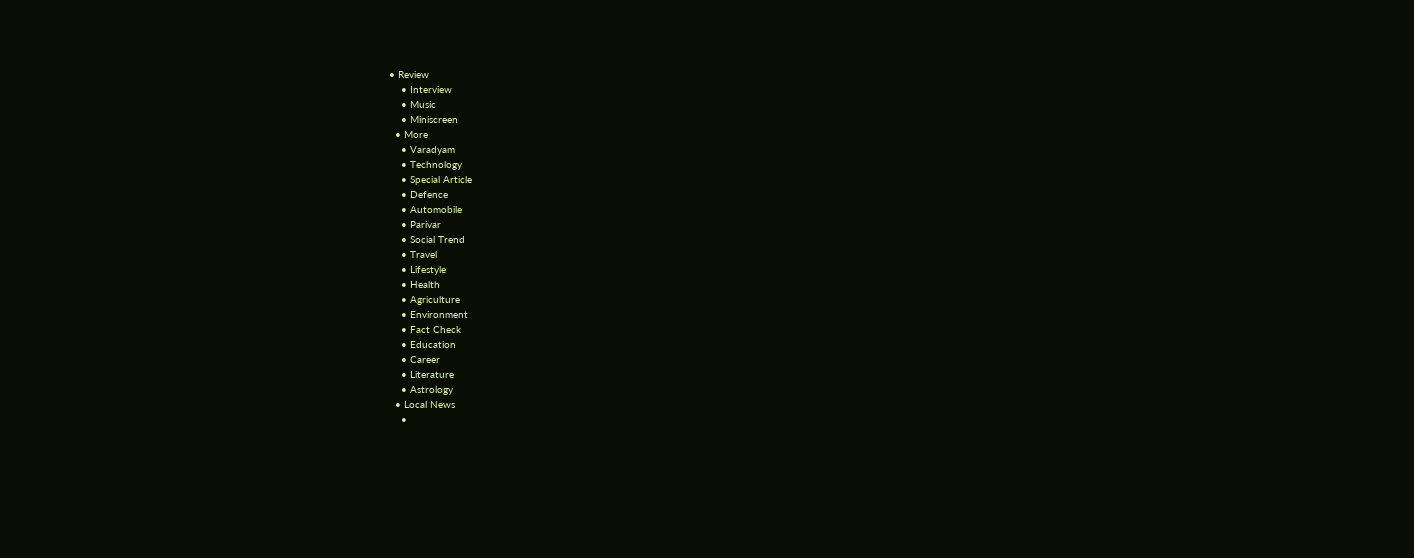• Review
    • Interview
    • Music
    • Miniscreen
  • More
    • Varadyam
    • Technology
    • Special Article
    • Defence
    • Automobile
    • Parivar
    • Social Trend
    • Travel
    • Lifestyle
    • Health
    • Agriculture
    • Environment
    • Fact Check
    • Education
    • Career
    • Literature
    • Astrology
  • Local News
    •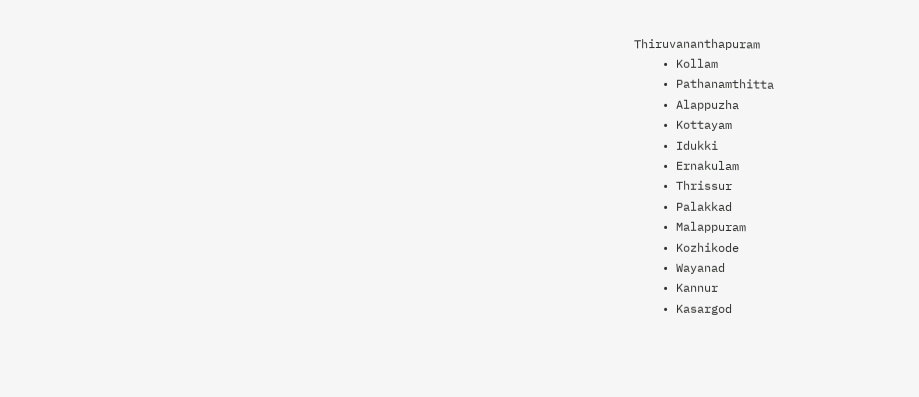Thiruvananthapuram
    • Kollam
    • Pathanamthitta
    • Alappuzha
    • Kottayam
    • Idukki
    • Ernakulam
    • Thrissur
    • Palakkad
    • Malappuram
    • Kozhikode
    • Wayanad
    • Kannur
    • Kasargod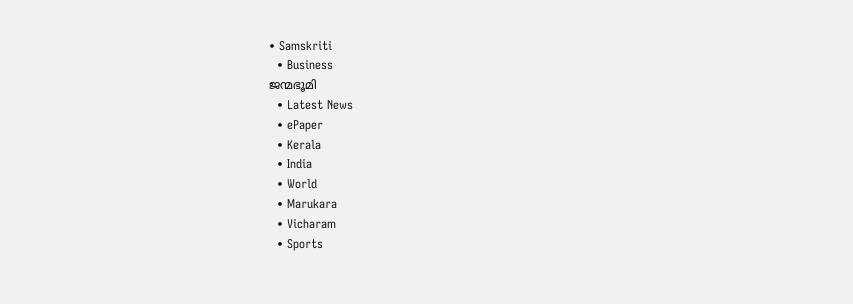• Samskriti
  • Business
ജന്മഭൂമി
  • Latest News
  • ePaper
  • Kerala
  • India
  • World
  • Marukara
  • Vicharam
  • Sports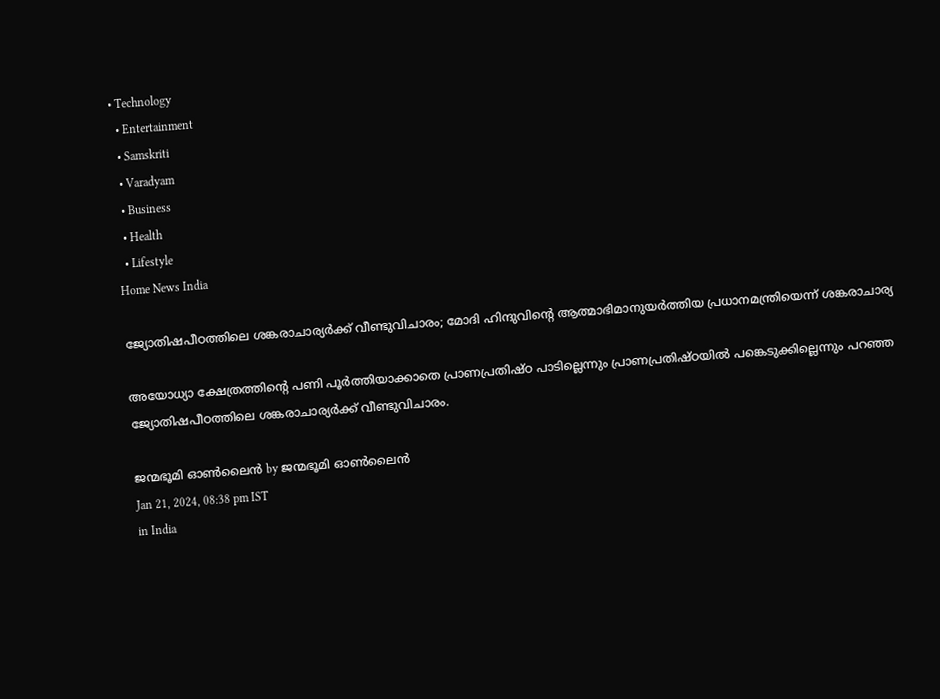• Technology
  • Entertainment
  • Samskriti
  • Varadyam
  • Business
  • Health
  • Lifestyle
Home News India

ജ്യോതിഷപീഠത്തിലെ ശങ്കരാചാര്യര്‍ക്ക് വീണ്ടുവിചാരം; മോദി ഹിന്ദുവിന്റെ ആത്മാഭിമാനുയര്‍ത്തിയ പ്രധാനമന്ത്രിയെന്ന് ശങ്കരാചാര്യ

അയോധ്യാ ക്ഷേത്രത്തിന്റെ പണി പൂര്‍ത്തിയാക്കാതെ പ്രാണപ്രതിഷ്ഠ പാടില്ലെന്നും പ്രാണപ്രതിഷ്ഠയില്‍ പങ്കെടുക്കില്ലെന്നും പറഞ്ഞ ജ്യോതിഷപീഠത്തിലെ ശങ്കരാചാര്യര്‍ക്ക് വീണ്ടുവിചാരം.

ജന്മഭൂമി ഓണ്‍ലൈന്‍ by ജന്മഭൂമി ഓണ്‍ലൈന്‍
Jan 21, 2024, 08:38 pm IST
in India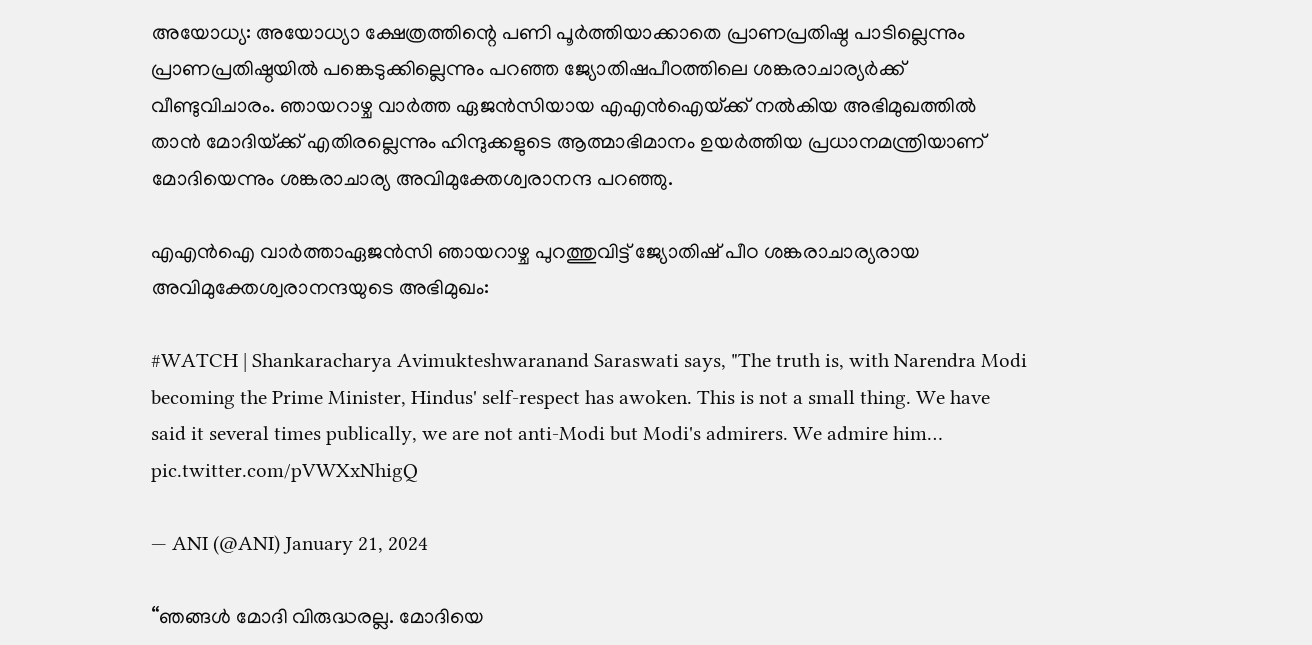അയോധ്യ: അയോധ്യാ ക്ഷേത്രത്തിന്റെ പണി പൂര്‍ത്തിയാക്കാതെ പ്രാണപ്രതിഷ്ഠ പാടില്ലെന്നും പ്രാണപ്രതിഷ്ഠയില്‍ പങ്കെടുക്കില്ലെന്നും പറഞ്ഞ ജ്യോതിഷപീഠത്തിലെ ശങ്കരാചാര്യര്‍ക്ക് വീണ്ടുവിചാരം. ഞായറാഴ്ച വാര്‍ത്ത ഏജന്‍സിയായ എഎന്‍ഐയ്‌ക്ക് നല്‍കിയ അഭിമുഖത്തില്‍ താന്‍ മോദിയ്‌ക്ക് എതിരല്ലെന്നും ഹിന്ദുക്കളുടെ ആത്മാഭിമാനം ഉയര്‍ത്തിയ പ്രധാനമന്ത്രിയാണ് മോദിയെന്നും ശങ്കരാചാര്യ അവിമുക്തേശ്വരാനന്ദ പറഞ്ഞു.

എഎന്‍ഐ വാര്‍ത്താഏജന്‍സി ഞായറാഴ്ച പുറത്തുവിട്ട് ജ്യോതിഷ് പീഠ ശങ്കരാചാര്യരായ അവിമുക്തേശ്വരാനന്ദയുടെ അഭിമുഖം:

#WATCH | Shankaracharya Avimukteshwaranand Saraswati says, "The truth is, with Narendra Modi becoming the Prime Minister, Hindus' self-respect has awoken. This is not a small thing. We have said it several times publically, we are not anti-Modi but Modi's admirers. We admire him… pic.twitter.com/pVWXxNhigQ

— ANI (@ANI) January 21, 2024

“ഞങ്ങള്‍ മോദി വിരുദ്ധരല്ല. മോദിയെ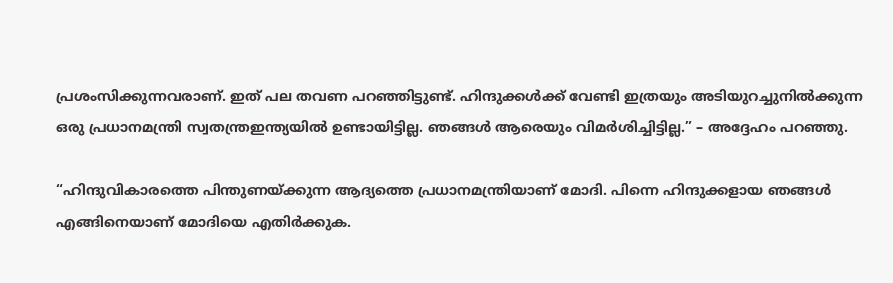പ്രശംസിക്കുന്നവരാണ്. ഇത് പല തവണ പറഞ്ഞിട്ടുണ്ട്. ഹിന്ദുക്കള്‍ക്ക് വേണ്ടി ഇത്രയും അടിയുറച്ചുനില്‍ക്കുന്ന ഒരു പ്രധാനമന്ത്രി സ്വതന്ത്രഇന്ത്യയില്‍ ഉണ്ടായിട്ടില്ല. ഞങ്ങള്‍ ആരെയും വിമര്‍ശിച്ചിട്ടില്ല.” – അദ്ദേഹം പറഞ്ഞു.

“ഹിന്ദുവികാരത്തെ പിന്തുണയ്‌ക്കുന്ന ആദ്യത്തെ പ്രധാനമന്ത്രിയാണ് മോദി. പിന്നെ ഹിന്ദുക്കളായ ഞങ്ങള്‍ എങ്ങിനെയാണ് മോദിയെ എതിര്‍ക്കുക.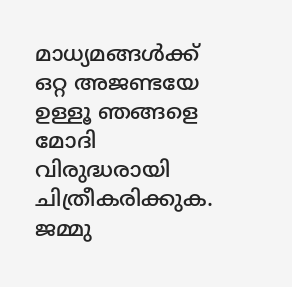മാധ്യമങ്ങള്‍ക്ക് ഒറ്റ അജണ്ടയേ ഉള്ളൂ ഞങ്ങളെ മോദി വിരുദ്ധരായി ചിത്രീകരിക്കുക. ജമ്മു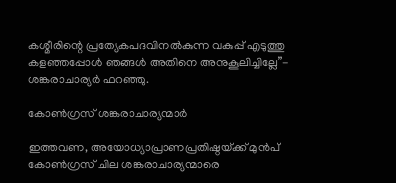കശ്മീരിന്റെ പ്രത്യേകപദവിനല്‍കുന്ന വകുപ്പ് എടുത്തു കളഞ്ഞപ്പോള്‍ ഞങ്ങള്‍ അതിനെ അനുകൂലിച്ചില്ലേ”- ശങ്കരാചാര്യര്‍ ഫറഞ്ഞു.

കോണ്‍ഗ്രസ് ശങ്കരാചാര്യന്മാര്‍

ഇത്തവണ, അയോധ്യാപ്രാണപ്രതിഷ്ഠയ്‌ക്ക് മുന്‍പ് കോണ്‍ഗ്രസ് ചില ശങ്കരാചാര്യന്മാരെ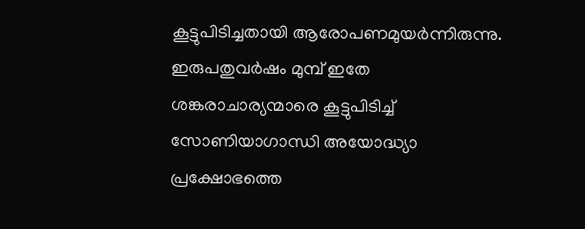കൂട്ടുപിടിച്ചതായി ആരോപണമുയര്‍ന്നിരുന്നു. ഇരുപതുവര്‍ഷം മുമ്പ് ഇതേ ശങ്കരാചാര്യന്മാരെ കൂട്ടുപിടിച്ച് സോണിയാഗാന്ധി അയോദ്ധ്യാ പ്രക്ഷോഭത്തെ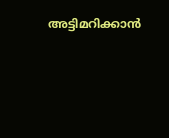അട്ടിമറിക്കാന്‍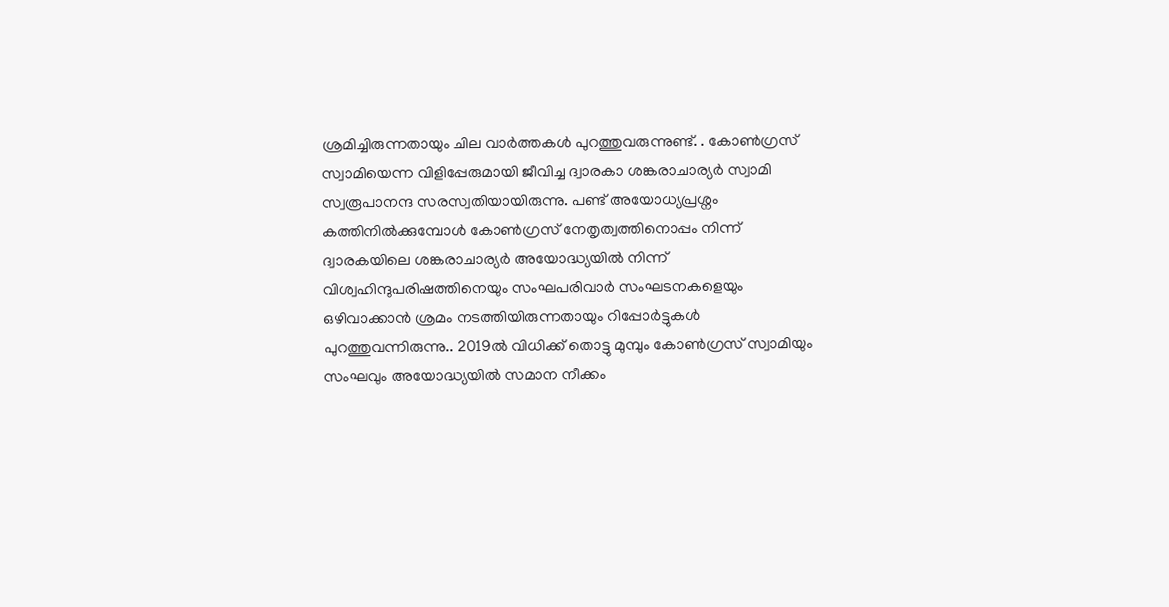ശ്രമിച്ചിരുന്നതായും ചില വാര്‍ത്തകള്‍ പുറത്തുവരുന്നുണ്ട്. . കോണ്‍ഗ്രസ് സ്വാമിയെന്ന വിളിപ്പേരുമായി ജീവിച്ച ദ്വാരകാ ശങ്കരാചാര്യര്‍ സ്വാമി സ്വരൂപാനന്ദ സരസ്വതിയായിരുന്നു. പണ്ട് അയോധ്യപ്രശ്നം കത്തിനില്‍ക്കുമ്പോള്‍ കോണ്‍ഗ്രസ് നേതൃത്വത്തിനൊപ്പം നിന്ന് ദ്വാരകയിലെ ശങ്കരാചാര്യര്‍ അയോദ്ധ്യയില്‍ നിന്ന് വിശ്വഹിന്ദുപരിഷത്തിനെയും സംഘപരിവാര്‍ സംഘടനകളെയും ഒഴിവാക്കാന്‍ ശ്രമം നടത്തിയിരുന്നതായും റിപ്പോര്‍ട്ടുകള്‍ പുറത്തുവന്നിരുന്നു.. 2019ല്‍ വിധിക്ക് തൊട്ടു മുമ്പും കോണ്‍ഗ്രസ് സ്വാമിയും സംഘവും അയോദ്ധ്യയില്‍ സമാന നീക്കം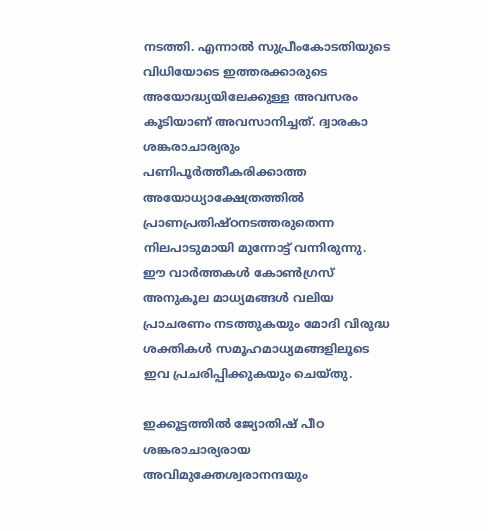നടത്തി. എന്നാല്‍ സുപ്രീംകോടതിയുടെ വിധിയോടെ ഇത്തരക്കാരുടെ അയോദ്ധ്യയിലേക്കുള്ള അവസരം കൂടിയാണ് അവസാനിച്ചത്. ദ്വാരകാ ശങ്കരാചാര്യരും പണിപൂര്‍ത്തീകരിക്കാത്ത അയോധ്യാക്ഷേത്രത്തില്‍ പ്രാണപ്രതിഷ്ഠനടത്തരുതെന്ന നിലപാടുമായി മുന്നോട്ട് വന്നിരുന്നു. ഈ വാര്‍ത്തകള്‍ കോണ്‍ഗ്രസ് അനുകൂല മാധ്യമങ്ങള്‍ വലിയ പ്രാചരണം നടത്തുകയും മോദി വിരുദ്ധ ശക്തികള്‍ സമൂഹമാധ്യമങ്ങളിലൂടെ ഇവ പ്രചരിപ്പിക്കുകയും ചെയ്തു.

ഇക്കൂട്ടത്തില്‍ ജ്യോതിഷ് പീഠ ശങ്കരാചാര്യരായ അവിമുക്തേശ്വരാനന്ദയും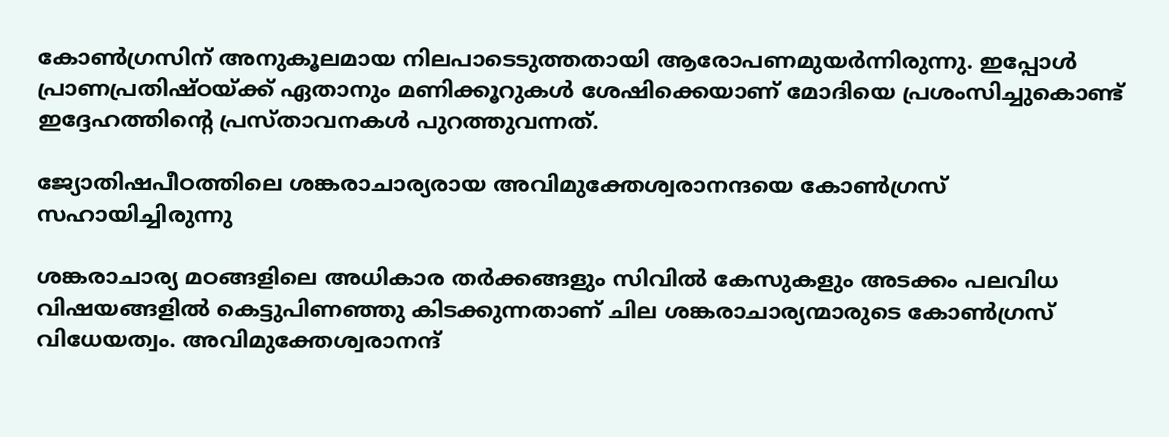കോണ്‍ഗ്രസിന് അനുകൂലമായ നിലപാടെടുത്തതായി ആരോപണമുയര്‍ന്നിരുന്നു. ഇപ്പോള്‍ പ്രാണപ്രതിഷ്ഠയ്‌ക്ക് ഏതാനും മണിക്കൂറുകള്‍ ശേഷിക്കെയാണ് മോദിയെ പ്രശംസിച്ചുകൊണ്ട് ഇദ്ദേഹത്തിന്റെ പ്രസ്താവനകള്‍ പുറത്തുവന്നത്.

ജ്യോതിഷപീഠത്തിലെ ശങ്കരാചാര്യരായ അവിമുക്തേശ്വരാനന്ദയെ കോണ്‍ഗ്രസ് സഹായിച്ചിരുന്നു

ശങ്കരാചാര്യ മഠങ്ങളിലെ അധികാര തര്‍ക്കങ്ങളും സിവില്‍ കേസുകളും അടക്കം പലവിധ വിഷയങ്ങളില്‍ കെട്ടുപിണഞ്ഞു കിടക്കുന്നതാണ് ചില ശങ്കരാചാര്യന്മാരുടെ കോണ്‍ഗ്രസ് വിധേയത്വം. അവിമുക്തേശ്വരാനന്ദ്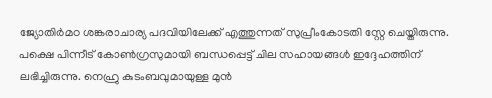ജ്യോതിര്‍മഠ ശങ്കരാചാര്യ പദവിയിലേക്ക് എത്തുന്നത് സുപ്രീംകോടതി സ്റ്റേ ചെയ്തിരുന്നു. പക്ഷെ പിന്നീട് കോണ്‍ഗ്രസുമായി ബന്ധപ്പെട്ട് ചില സഹായങ്ങള്‍ ഇദ്ദേഹത്തിന് ലഭിച്ചിരുന്നു. നെഹ്രു കുടംബവുമായുള്ള മുന്‍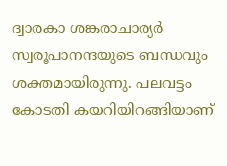ദ്വാരകാ ശങ്കരാചാര്യര്‍ സ്വരൂപാനന്ദയുടെ ബന്ധവും ശക്തമായിരുന്നു. പലവട്ടം കോടതി കയറിയിറങ്ങിയാണ്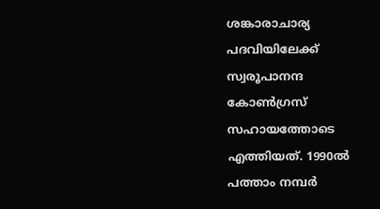ശങ്കാരാചാര്യ പദവിയിലേക്ക് സ്വരൂപാനന്ദ കോണ്‍ഗ്രസ് സഹായത്തോടെ എത്തിയത്. 1990ല്‍ പത്താം നമ്പര്‍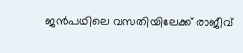ജന്‍പഥിലെ വസതിയിലേക്ക് രാജീവ്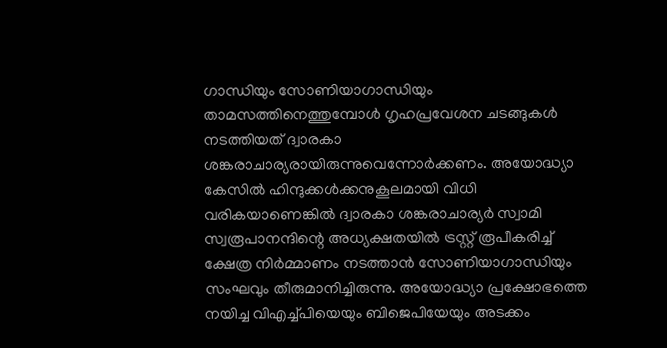ഗാന്ധിയും സോണിയാഗാന്ധിയും താമസത്തിനെത്തുമ്പോള്‍ ഗൃഹപ്രവേശന ചടങ്ങുകള്‍ നടത്തിയത് ദ്വാരകാ ശങ്കരാചാര്യരായിരുന്നുവെന്നോര്‍ക്കണം. അയോദ്ധ്യാ കേസില്‍ ഹിന്ദുക്കള്‍ക്കനുകൂലമായി വിധി വരികയാണെങ്കില്‍ ദ്വാരകാ ശങ്കരാചാര്യര്‍ സ്വാമി സ്വരൂപാനന്ദിന്റെ അധ്യക്ഷതയില്‍ ട്രസ്റ്റ് രൂപീകരിച്ച് ക്ഷേത്ര നിര്‍മ്മാണം നടത്താന്‍ സോണിയാഗാന്ധിയും സംഘവും തീരുമാനിച്ചിരുന്നു. അയോദ്ധ്യാ പ്രക്ഷോഭത്തെ നയിച്ച വിഎച്ച്പിയെയും ബിജെപിയേയും അടക്കം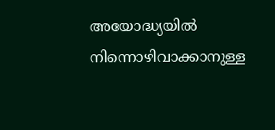അയോദ്ധ്യയില്‍ നിന്നൊഴിവാക്കാനുള്ള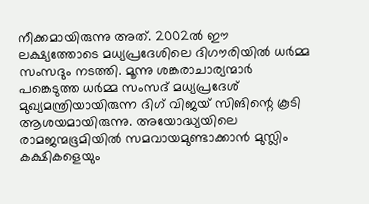നീക്കമായിരുന്നു അത്. 2002ല്‍ ഈ ലക്ഷ്യത്തോടെ മധ്യപ്രദേശിലെ ദിഗൗരിയില്‍ ധര്‍മ്മ സംസദും നടത്തി. മൂന്നു ശങ്കരാചാര്യന്മാര്‍ പങ്കെടുത്ത ധര്‍മ്മ സംസദ് മധ്യപ്രദേശ് മുഖ്യമന്ത്രിയായിരുന്ന ദിഗ് വിജയ് സിങിന്റെ കൂടി ആശയമായിരുന്നു. അയോദ്ധ്യയിലെ രാമജന്മഭൂമിയില്‍ സമവായമുണ്ടാക്കാന്‍ മുസ്ലിം കക്ഷികളെയും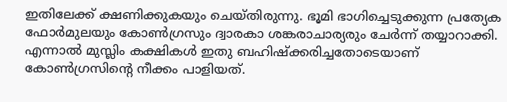ഇതിലേക്ക് ക്ഷണിക്കുകയും ചെയ്തിരുന്നു. ഭൂമി ഭാഗിച്ചെടുക്കുന്ന പ്രത്യേക ഫോര്‍മുലയും കോണ്‍ഗ്രസും ദ്വാരകാ ശങ്കരാചാര്യരും ചേര്‍ന്ന് തയ്യാറാക്കി. എന്നാല്‍ മുസ്ലിം കക്ഷികള്‍ ഇതു ബഹിഷ്‌ക്കരിച്ചതോടെയാണ് കോണ്‍ഗ്രസിന്റെ നീക്കം പാളിയത്.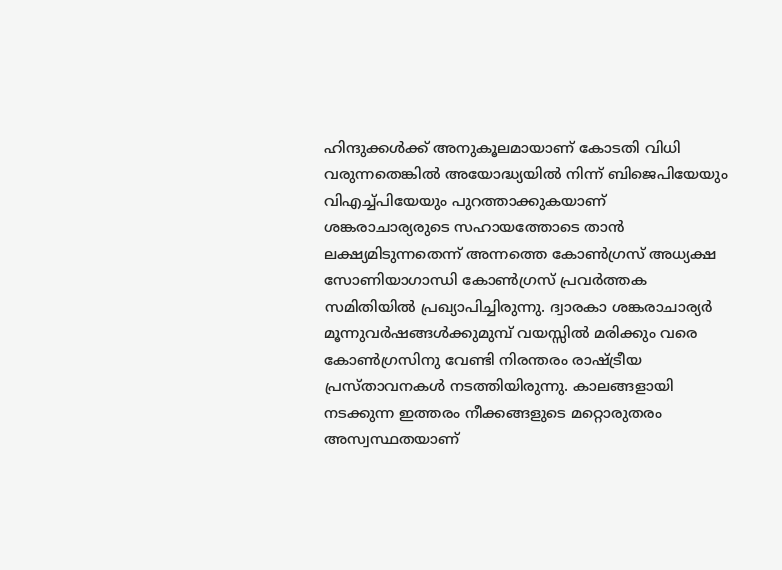ഹിന്ദുക്കള്‍ക്ക് അനുകൂലമായാണ് കോടതി വിധി വരുന്നതെങ്കില്‍ അയോദ്ധ്യയില്‍ നിന്ന് ബിജെപിയേയും വിഎച്ച്പിയേയും പുറത്താക്കുകയാണ് ശങ്കരാചാര്യരുടെ സഹായത്തോടെ താന്‍ ലക്ഷ്യമിടുന്നതെന്ന് അന്നത്തെ കോണ്‍ഗ്രസ് അധ്യക്ഷ സോണിയാഗാന്ധി കോണ്‍ഗ്രസ് പ്രവര്‍ത്തക സമിതിയില്‍ പ്രഖ്യാപിച്ചിരുന്നു. ദ്വാരകാ ശങ്കരാചാര്യര്‍ മൂന്നുവര്‍ഷങ്ങള്‍ക്കുമുമ്പ് വയസ്സില്‍ മരിക്കും വരെ കോണ്‍ഗ്രസിനു വേണ്ടി നിരന്തരം രാഷ്‌ട്രീയ പ്രസ്താവനകള്‍ നടത്തിയിരുന്നു. കാലങ്ങളായി നടക്കുന്ന ഇത്തരം നീക്കങ്ങളുടെ മറ്റൊരുതരം അസ്വസ്ഥതയാണ്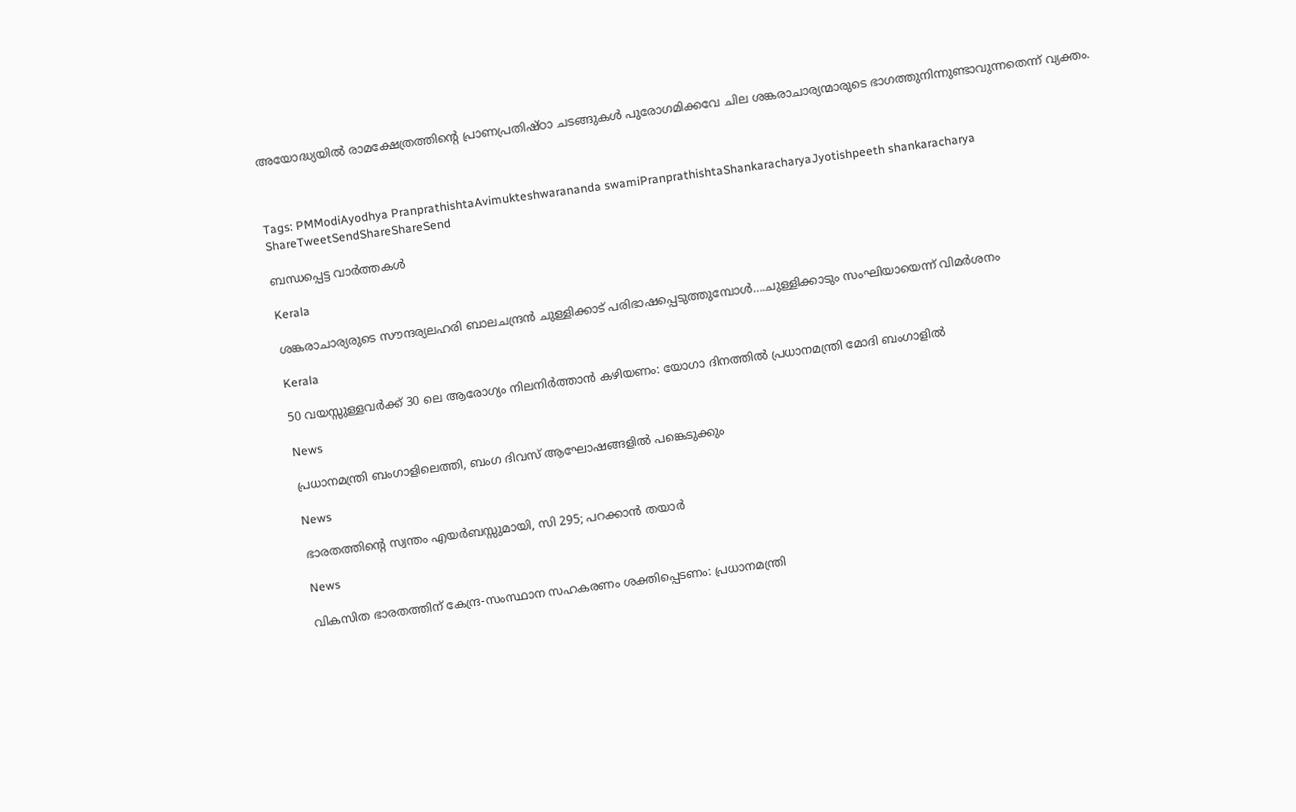അയോദ്ധ്യയില്‍ രാമക്ഷേത്രത്തിന്റെ പ്രാണപ്രതിഷ്ഠാ ചടങ്ങുകള്‍ പുരോഗമിക്കവേ ചില ശങ്കരാചാര്യന്മാരുടെ ഭാഗത്തുനിന്നുണ്ടാവുന്നതെന്ന് വ്യക്തം.



Tags: PMModiAyodhya PranprathishtaAvimukteshwarananda swamiPranprathishtaShankaracharyaJyotishpeeth shankaracharya
ShareTweetSendShareShareSend

ബന്ധപ്പെട്ട വാര്‍ത്തകള്‍

Kerala

ശങ്കരാചാര്യരുടെ സൗന്ദര്യലഹരി ബാലചന്ദ്രന്‍ ചുള്ളിക്കാട് പരിഭാഷപ്പെടുത്തുമ്പോള്‍….ചുള്ളിക്കാടും സംഘിയായെന്ന് വിമര്‍ശനം

Kerala

50 വയസ്സുള്ളവർക്ക് 30 ലെ ആരോഗ്യം നിലനിർത്താൻ കഴിയണം: യോഗാ ദിനത്തിൽ പ്രധാനമന്ത്രി മോദി ബംഗാളിൽ

News

പ്രധാനമന്ത്രി ബംഗാളിലെത്തി, ബംഗ ദിവസ് ആഘോഷങ്ങളിൽ പങ്കെടുക്കും

News

ഭാരതത്തിന്റെ സ്വന്തം എയർബസ്സുമായി, സി 295; പറക്കാൻ തയാർ

News

വികസിത ഭാരതത്തിന് കേന്ദ്ര-സംസ്ഥാന സഹകരണം ശക്തിപ്പെടണം: പ്രധാനമന്ത്രി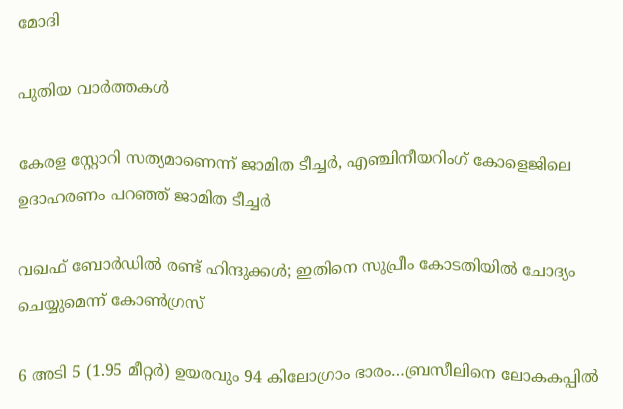മോദി

പുതിയ വാര്‍ത്തകള്‍

കേരള സ്റ്റോറി സത്യമാണെന്ന് ജാമിത ടീച്ചര്‍, എഞ്ചിനീയറിംഗ് കോളെജിലെ ഉദാഹരണം പറഞ്ഞ് ജാമിത ടീച്ചര്‍

വഖഫ് ബോര്‍ഡില്‍ രണ്ട് ഹിന്ദുക്കള്‍; ഇതിനെ സുപ്രീം കോടതിയിൽ ചോദ്യം ചെയ്യുമെന്ന് കോൺഗ്രസ്

6 അടി 5 (1.95 മീറ്റർ) ഉയരവും 94 കിലോഗ്രാം ഭാരം…ബ്രസീലിനെ ലോകകപ്പില്‍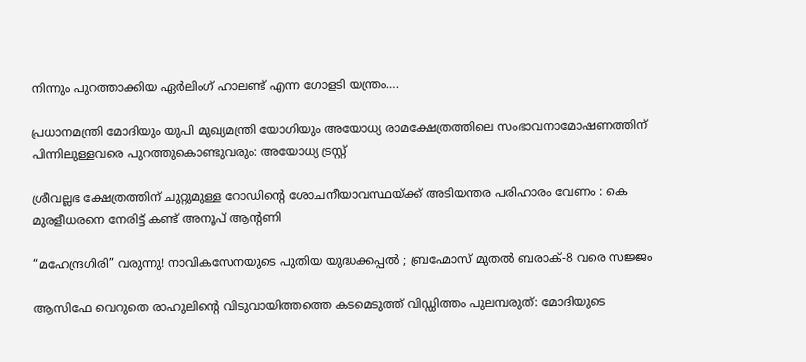നിന്നും പുറത്താക്കിയ ഏര്‍ലിംഗ് ഹാലണ്ട് എന്ന ഗോളടി യന്ത്രം….

പ്രധാനമന്ത്രി മോദിയും യുപി മുഖ്യമന്ത്രി യോഗിയും അയോധ്യ രാമക്ഷേത്രത്തിലെ സംഭാവനാമോഷണത്തിന് പിന്നിലുള്ളവരെ പുറത്തുകൊണ്ടുവരും: അയോധ്യ ട്രസ്റ്റ്

ശ്രീവല്ലഭ ക്ഷേത്രത്തിന് ചുറ്റുമുള്ള റോഡിന്റെ ശോചനീയാവസ്ഥയ്‌ക്ക് അടിയന്തര പരിഹാരം വേണം : കെ മുരളീധരനെ നേരിട്ട് കണ്ട് അനൂപ് ആന്റണി

“മഹേന്ദ്രഗിരി” വരുന്നു! നാവികസേനയുടെ പുതിയ യുദ്ധക്കപ്പൽ ; ബ്രഹ്മോസ് മുതൽ ബരാക്-8 വരെ സജ്ജം

ആസിഫേ വെറുതെ രാഹുലിന്റെ വിടുവായിത്തത്തെ കടമെടുത്ത് വിഡ്ഡിത്തം പുലമ്പരുത്: മോദിയുടെ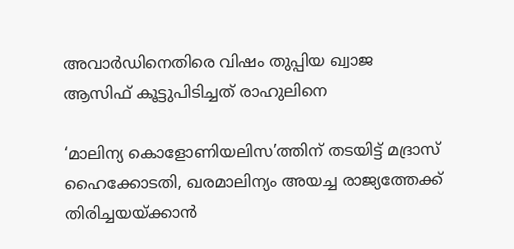അവാർഡിനെതിരെ വിഷം തുപ്പിയ ഖ്വാജ ആസിഫ് കൂട്ടുപിടിച്ചത് രാഹുലിനെ

‘മാലിന്യ കൊളോണിയലിസ’ത്തിന് തടയിട്ട് മദ്രാസ് ഹൈക്കോടതി, ഖരമാലിന്യം അയച്ച രാജ്യത്തേക്ക് തിരിച്ചയയ്‌ക്കാന്‍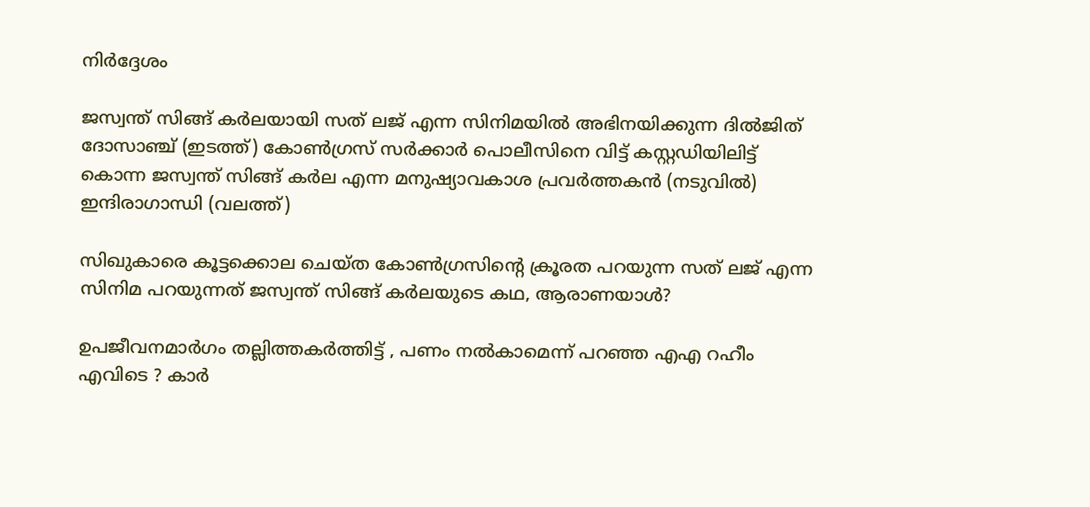നിര്‍ദ്ദേശം

ജസ്വന്ത് സിങ്ങ് കര്‍ലയായി സത് ലജ് എന്ന സിനിമയില്‍ അഭിനയിക്കുന്ന ദില്‍ജിത് ദോസാഞ്ച് (ഇടത്ത്) കോണ്‍ഗ്രസ് സര്‍ക്കാര്‍ പൊലീസിനെ വിട്ട് കസ്റ്റഡിയിലിട്ട് കൊന്ന ജസ്വന്ത് സിങ്ങ് കര്‍ല എന്ന മനുഷ്യാവകാശ പ്രവര്‍ത്തകന്‍ (നടുവില്‍) ഇന്ദിരാഗാന്ധി (വലത്ത്)

സിഖുകാരെ കൂട്ടക്കൊല ചെയ്ത കോണ്‍ഗ്രസിന്റെ ക്രൂരത പറയുന്ന സത് ലജ് എന്ന സിനിമ പറയുന്നത് ജസ്വന്ത് സിങ്ങ് കര്‍ലയുടെ കഥ, ആരാണയാള്‍?

ഉപജീവനമാർഗം തല്ലിത്തകർത്തിട്ട് , പണം നൽകാമെന്ന് പറഞ്ഞ എഎ റഹീം എവിടെ ? കാർ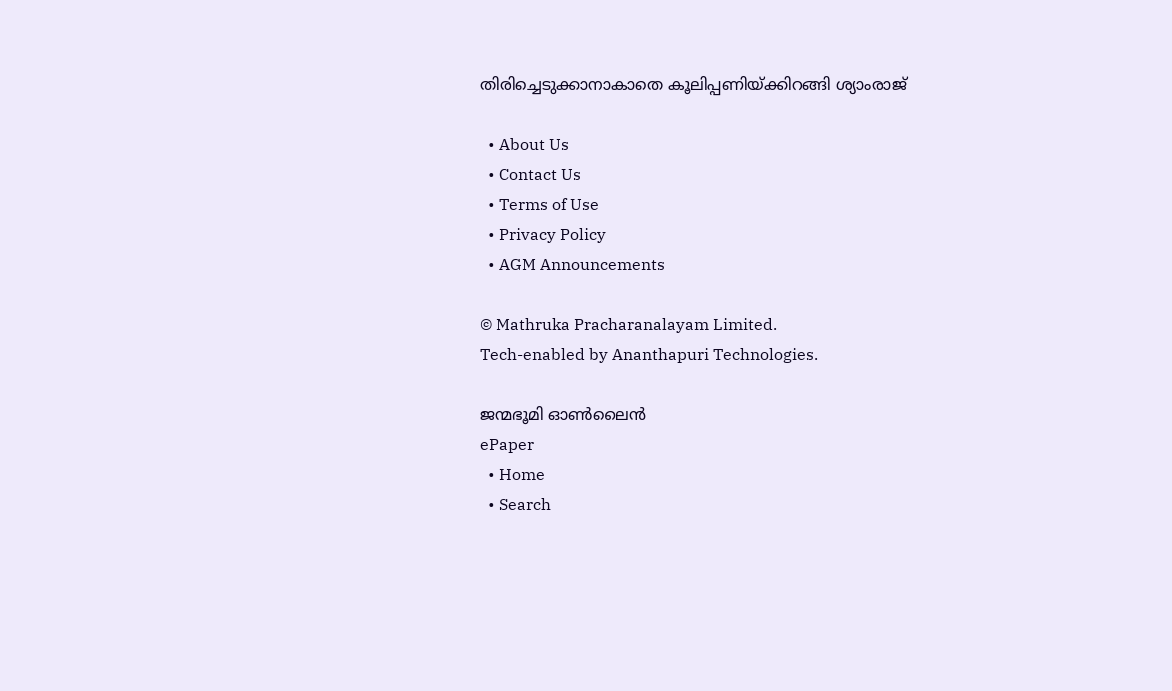തിരിച്ചെടുക്കാനാകാതെ കൂലിപ്പണിയ്‌ക്കിറങ്ങി ശ്യാംരാജ്

  • About Us
  • Contact Us
  • Terms of Use
  • Privacy Policy
  • AGM Announcements

© Mathruka Pracharanalayam Limited.
Tech-enabled by Ananthapuri Technologies.

ജന്മഭൂമി ഓണ്‍ലൈന്‍
ePaper
  • Home
  • Search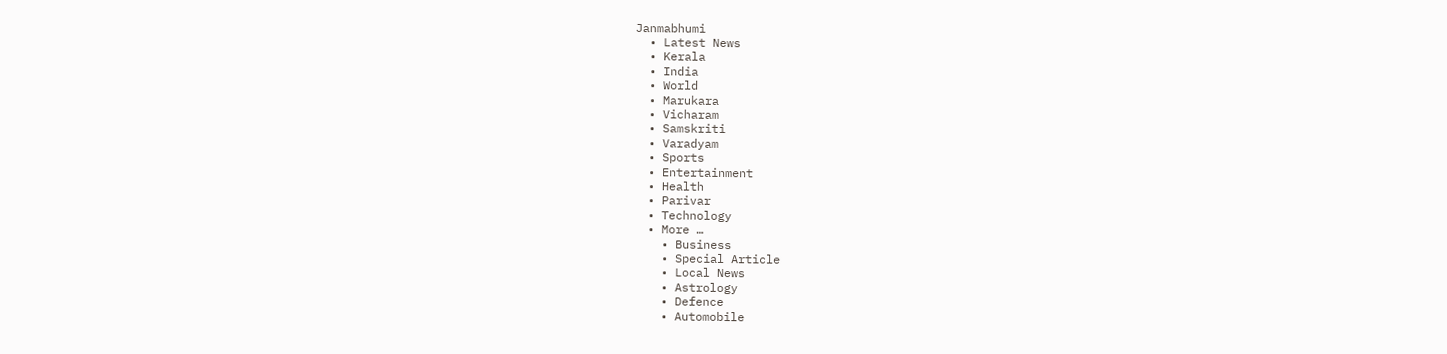Janmabhumi
  • Latest News
  • Kerala
  • India
  • World
  • Marukara
  • Vicharam
  • Samskriti
  • Varadyam
  • Sports
  • Entertainment
  • Health
  • Parivar
  • Technology
  • More …
    • Business
    • Special Article
    • Local News
    • Astrology
    • Defence
    • Automobile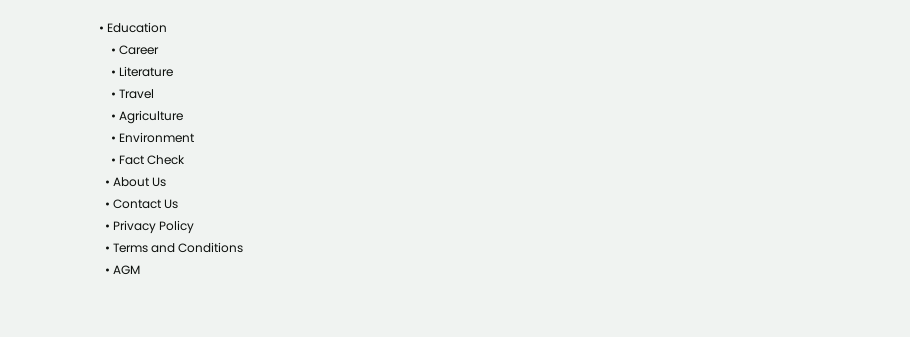• Education
    • Career
    • Literature
    • Travel
    • Agriculture
    • Environment
    • Fact Check
  • About Us
  • Contact Us
  • Privacy Policy
  • Terms and Conditions
  • AGM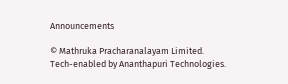Announcements

© Mathruka Pracharanalayam Limited.
Tech-enabled by Ananthapuri Technologies.